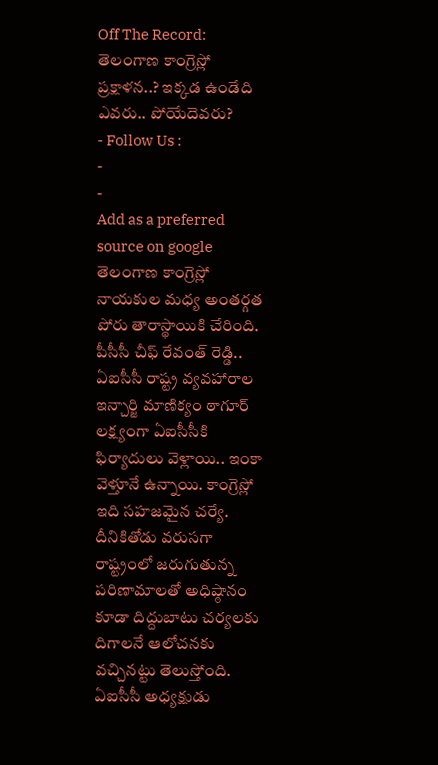Off The Record: తెలంగాణ కాంగ్రెస్లో ప్రక్షాళన..? ఇక్కడ ఉండేది ఎవరు.. పోయేదెవరు?
- Follow Us :
-
-
Add as a preferred
source on google
తెలంగాణ కాంగ్రెస్లో నాయకుల మధ్య అంతర్గత పోరు తారాస్థాయికి చేరింది. పీసీసీ చీఫ్ రేవంత్ రెడ్డి.. ఏఐసీసీ రాష్ట్ర వ్యవహారాల ఇన్చార్జి మాణిక్యం ఠాగూర్ లక్ష్యంగా ఏఐసీసీకి ఫిర్యాదులు వెళ్లాయి.. ఇంకా వెళ్తూనే ఉన్నాయి. కాంగ్రెస్లో ఇది సహజమైన చర్యే. దీనికితోడు వరుసగా రాష్ట్రంలో జరుగుతున్న పరిణామాలతో అధిష్ఠానం కూడా దిద్దుబాటు చర్యలకు దిగాలనే ఆలోచనకు వచ్చినట్టు తెలుస్తోంది. ఏఐసీసీ అధ్యక్షుడు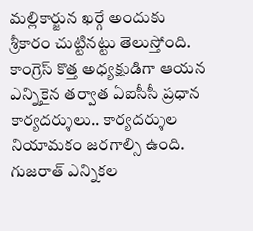మల్లికార్జున ఖర్గే అందుకు శ్రీకారం చుట్టినట్టు తెలుస్తోంది. కాంగ్రెస్ కొత్త అధ్యక్షుడిగా ఆయన ఎన్నికైన తర్వాత ఏఐసీసీ ప్రధాన కార్యదర్శులు.. కార్యదర్శుల నియామకం జరగాల్సి ఉంది. గుజరాత్ ఎన్నికల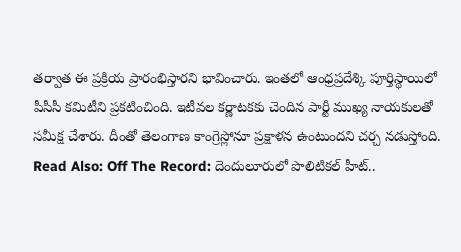తర్వాత ఈ ప్రక్రియ ప్రారంభిస్తారని భావించారు. ఇంతలో ఆంధ్రప్రదేశ్కి పూర్తిస్థాయిలో పీసీసీ కమిటీని ప్రకటించింది. ఇటీవల కర్ణాటకకు చెందిన పార్టీ ముఖ్య నాయకులతో సమీక్ష చేశారు. దీంతో తెలంగాణ కాంగ్రెస్లోనూ ప్రక్షాళన ఉంటుందని చర్చ నడుస్తోంది.
Read Also: Off The Record: దెందులూరులో పొలిటికల్ హీట్..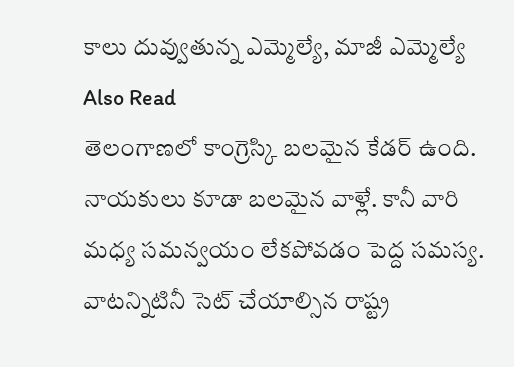కాలు దువ్వుతున్న ఎమ్మెల్యే, మాజీ ఎమ్మెల్యే
Also Read
తెలంగాణలో కాంగ్రెస్కి బలమైన కేడర్ ఉంది. నాయకులు కూడా బలమైన వాళ్లే. కానీ వారి మధ్య సమన్వయం లేకపోవడం పెద్ద సమస్య. వాటన్నిటినీ సెట్ చేయాల్సిన రాష్ట్ర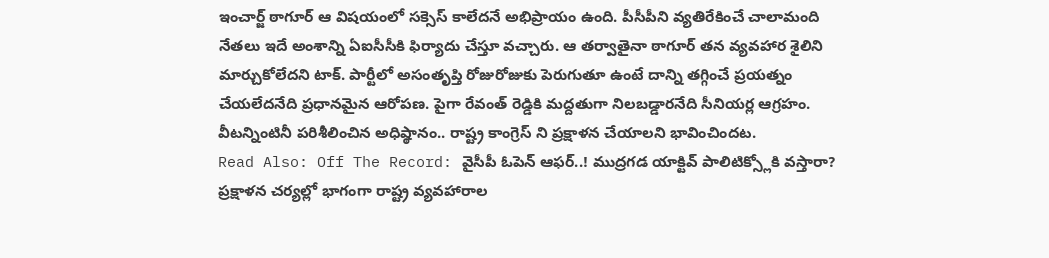ఇంచార్జ్ ఠాగూర్ ఆ విషయంలో సక్సెస్ కాలేదనే అభిప్రాయం ఉంది. పీసీపీని వ్యతిరేకించే చాలామంది నేతలు ఇదే అంశాన్ని ఏఐసీసీకి ఫిర్యాదు చేస్తూ వచ్చారు. ఆ తర్వాతైనా ఠాగూర్ తన వ్యవహార శైలిని మార్చుకోలేదని టాక్. పార్టీలో అసంతృప్తి రోజురోజుకు పెరుగుతూ ఉంటే దాన్ని తగ్గించే ప్రయత్నం చేయలేదనేది ప్రధానమైన ఆరోపణ. పైగా రేవంత్ రెడ్డికి మద్దతుగా నిలబడ్డారనేది సీనియర్ల ఆగ్రహం. వీటన్నింటినీ పరిశీలించిన అధిష్ఠానం.. రాష్ట్ర కాంగ్రెస్ ని ప్రక్షాళన చేయాలని భావించిందట.
Read Also: Off The Record: వైసీపీ ఓపెన్ ఆఫర్..! ముద్రగడ యాక్టివ్ పాలిటిక్స్లోకి వస్తారా?
ప్రక్షాళన చర్యల్లో భాగంగా రాష్ట్ర వ్యవహారాల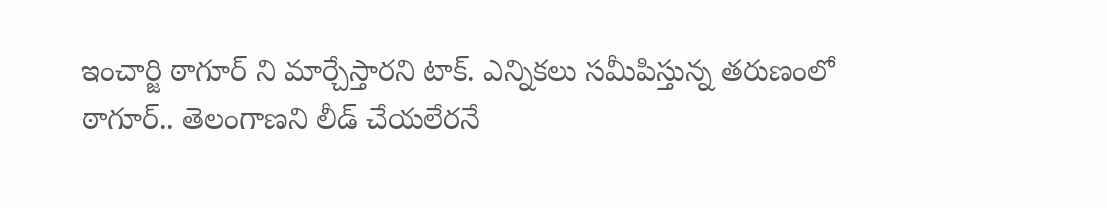ఇంచార్జి ఠాగూర్ ని మార్చేస్తారని టాక్. ఎన్నికలు సమీపిస్తున్న తరుణంలో ఠాగూర్.. తెలంగాణని లీడ్ చేయలేరనే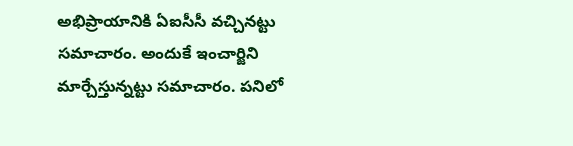అభిప్రాయానికి ఏఐసీసీ వచ్చినట్టు సమాచారం. అందుకే ఇంచార్జిని మార్చేస్తున్నట్టు సమాచారం. పనిలో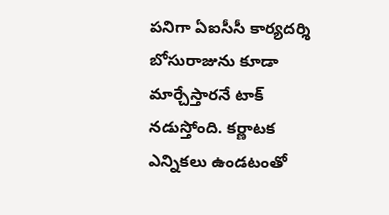పనిగా ఏఐసీసీ కార్యదర్శి బోసురాజును కూడా మార్చేస్తారనే టాక్ నడుస్తోంది. కర్ణాటక ఎన్నికలు ఉండటంతో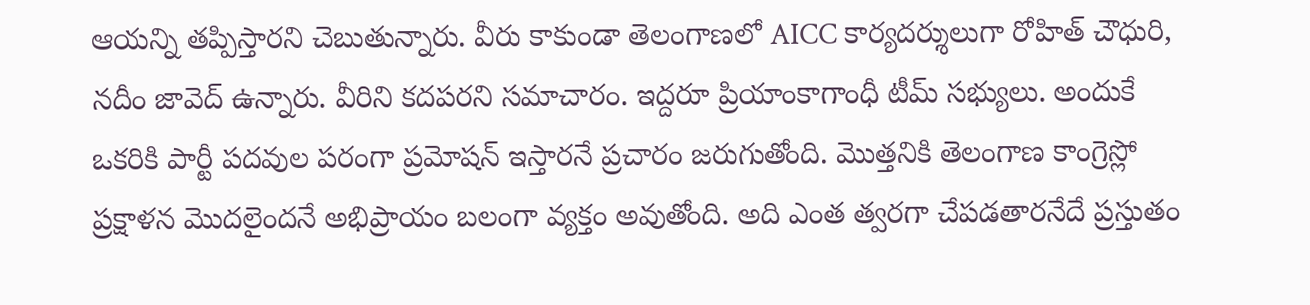ఆయన్ని తప్పిస్తారని చెబుతున్నారు. వీరు కాకుండా తెలంగాణలో AICC కార్యదర్శులుగా రోహిత్ చౌధురి, నదీం జావెద్ ఉన్నారు. వీరిని కదపరని సమాచారం. ఇద్దరూ ప్రియాంకాగాంధీ టీమ్ సభ్యులు. అందుకే ఒకరికి పార్టీ పదవుల పరంగా ప్రమోషన్ ఇస్తారనే ప్రచారం జరుగుతోంది. మొత్తనికి తెలంగాణ కాంగ్రెస్లో ప్రక్షాళన మొదలైందనే అభిప్రాయం బలంగా వ్యక్తం అవుతోంది. అది ఎంత త్వరగా చేపడతారనేదే ప్రస్తుతం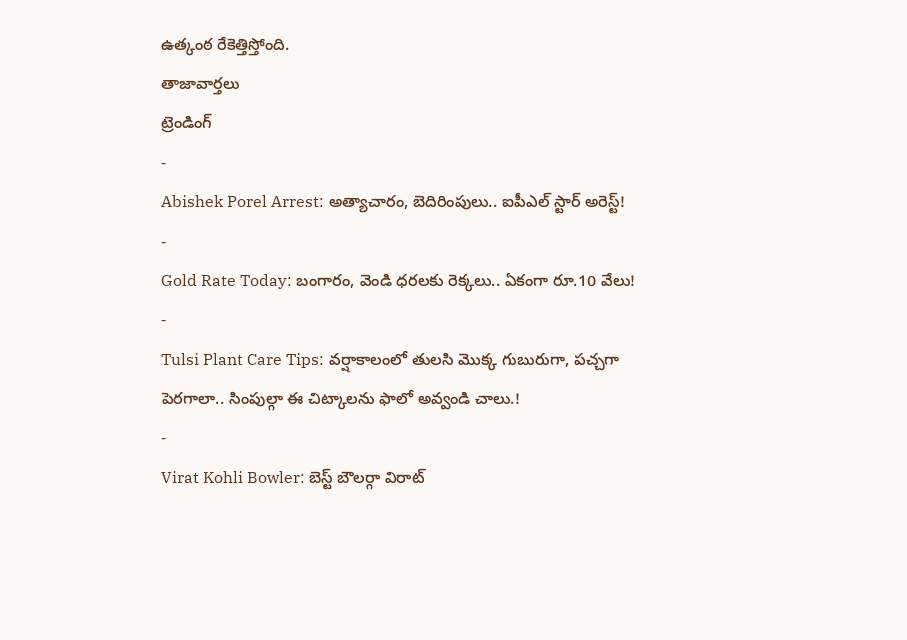ఉత్కంఠ రేకెత్తిస్తోంది.
తాజావార్తలు
ట్రెండింగ్
-
Abishek Porel Arrest: అత్యాచారం, బెదిరింపులు.. ఐపీఎల్ స్టార్ అరెస్ట్!
-
Gold Rate Today: బంగారం, వెండి ధరలకు రెక్కలు.. ఏకంగా రూ.10 వేలు!
-
Tulsi Plant Care Tips: వర్షాకాలంలో తులసి మొక్క గుబురుగా, పచ్చగా పెరగాలా.. సింపుల్గా ఈ చిట్కాలను ఫాలో అవ్వండి చాలు.!
-
Virat Kohli Bowler: బెస్ట్ బౌలర్గా విరాట్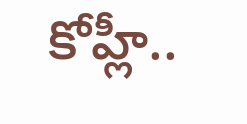కోహ్లీ..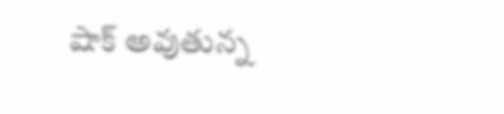షాక్ అవుతున్న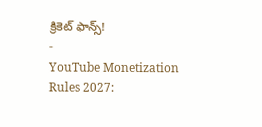క్రికెట్ ఫాన్స్!
-
YouTube Monetization Rules 2027: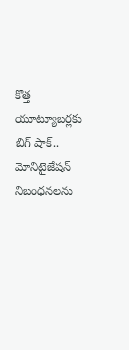కొత్త యూట్యూబర్లకు బిగ్ షాక్.. మోనిటైజేషన్ నిబంధనలను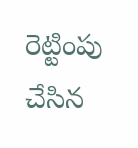రెట్టింపు చేసిన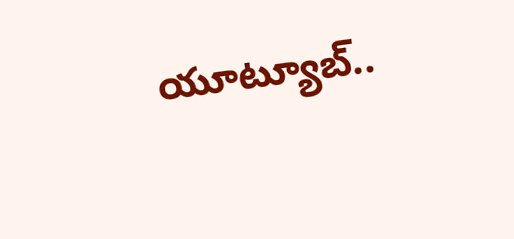యూట్యూబ్..